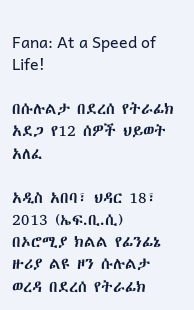Fana: At a Speed of Life!

በሱሉልታ በደረሰ የትራፊክ አደጋ የ12 ሰዎች ህይወት አለፈ

አዲስ አበባ፣ ህዳር 18፣ 2013 (ኤፍ.ቢ.ሲ) በኦሮሚያ ክልል የፊንፊኔ ዙሪያ ልዩ ዞን ሱሉልታ ወረዳ በደረሰ የትራፊክ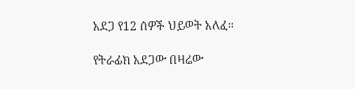አደጋ የ12 ሰዎች ህይወት አለፈ።

የትራፊክ አደጋው በዛሬው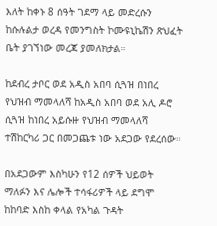እለት ከቀኑ 8 ሰዓት ገደማ ላይ መድረሱን ከሱሉልታ ወረዳ የመንግስት ኮሙዩኒኬሽን ጽህፈት ቤት ያገኘነው መረጃ ያመለክታል።

ከደብረ ታቦር ወደ አዲስ አበባ ሲጓዝ በነበረ የህዝብ ማመላለሻ ከአዲስ አበባ ወደ አሊ ዶሮ ሲጓዝ ከነበረ አይሱዙ የህዝብ ማመላለሻ ተሽከርካሪ ጋር በመጋጨቱ ነው አደጋው የደረሰው።

በአደጋውም እስካሁን የ12 ሰዎች ህይወት ማለፉን እና ሌሎች ተሳፋሪዎች ላይ ደግሞ ከከባድ እስከ ቀላል የአካል ጉዳት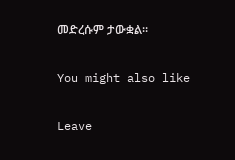መድረሱም ታውቋል።

You might also like

Leave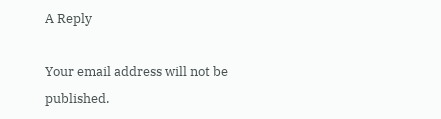A Reply

Your email address will not be published.